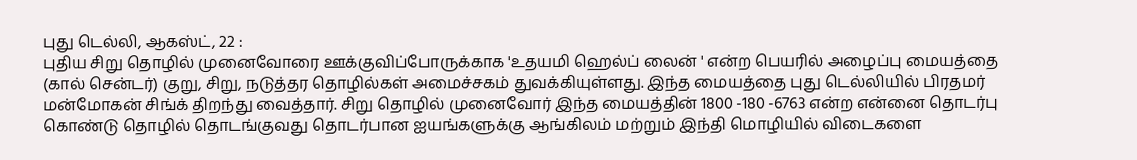புது டெல்லி, ஆகஸ்ட், 22 :
புதிய சிறு தொழில் முனைவோரை ஊக்குவிப்போருக்காக 'உதயமி ஹெல்ப் லைன் ' என்ற பெயரில் அழைப்பு மையத்தை (கால் சென்டர்) குறு, சிறு, நடுத்தர தொழில்கள் அமைச்சகம் துவக்கியுள்ளது. இந்த மையத்தை புது டெல்லியில் பிரதமர் மன்மோகன் சிங்க் திறந்து வைத்தார். சிறு தொழில் முனைவோர் இந்த மையத்தின் 1800 -180 -6763 என்ற என்னை தொடர்பு கொண்டு தொழில் தொடங்குவது தொடர்பான ஐயங்களுக்கு ஆங்கிலம் மற்றும் இந்தி மொழியில் விடைகளை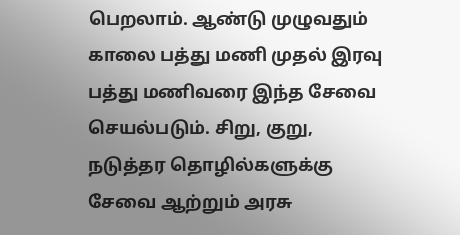பெறலாம். ஆண்டு முழுவதும் காலை பத்து மணி முதல் இரவு பத்து மணிவரை இந்த சேவை செயல்படும். சிறு, குறு, நடுத்தர தொழில்களுக்கு சேவை ஆற்றும் அரசு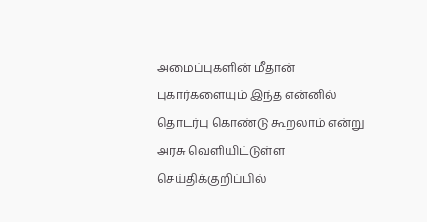அமைப்புகளின் மீதான் புகார்களையும் இந்த என்னில் தொடர்பு கொண்டு கூறலாம் என்று அரசு வெளியிட்டுள்ள செய்திக்குறிப்பில்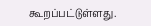கூறப்பட்டுள்ளது.